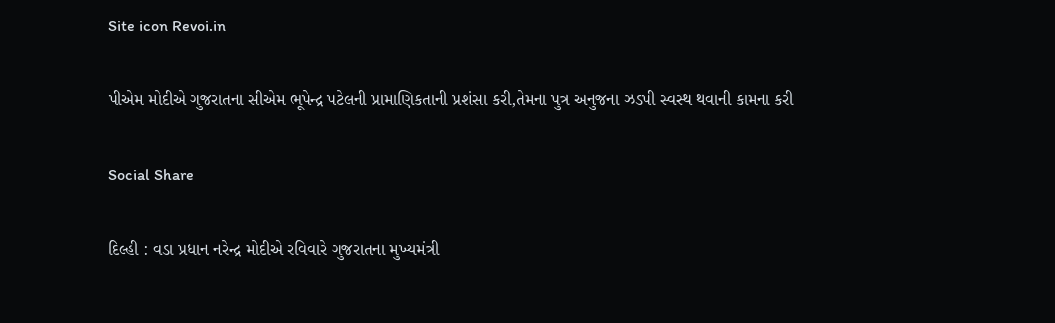Site icon Revoi.in

પીએમ મોદીએ ગુજરાતના સીએમ ભૂપેન્દ્ર પટેલની પ્રામાણિકતાની પ્રશંસા કરી,તેમના પુત્ર અનુજના ઝડપી સ્વસ્થ થવાની કામના કરી

Social Share

દિલ્હી : વડા પ્રધાન નરેન્દ્ર મોદીએ રવિવારે ગુજરાતના મુખ્યમંત્રી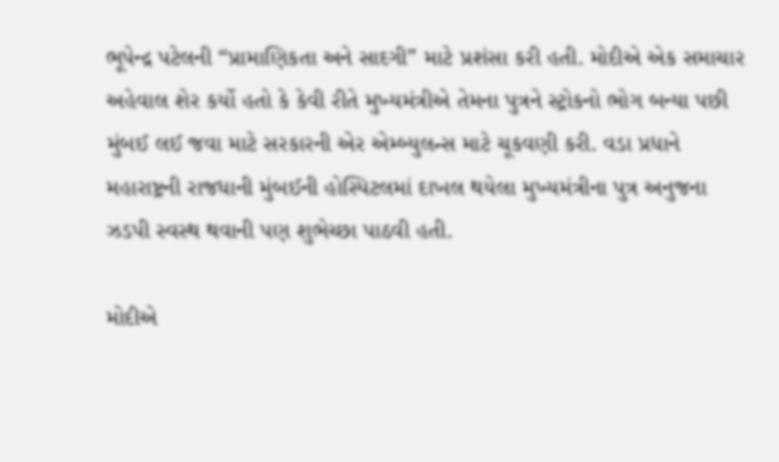ભૂપેન્દ્ર પટેલની “પ્રામાણિકતા અને સાદગી” માટે પ્રશંસા કરી હતી. મોદીએ એક સમાચાર અહેવાલ શેર કર્યો હતો કે કેવી રીતે મુખ્યમંત્રીએ તેમના પુત્રને સ્ટ્રોકનો ભોગ બન્યા પછી મુંબઈ લઈ જવા માટે સરકારની એર એમ્બ્યુલન્સ માટે ચૂકવણી કરી. વડા પ્રધાને મહારાષ્ટ્રની રાજધાની મુંબઈની હોસ્પિટલમાં દાખલ થયેલા મુખ્યમંત્રીના પુત્ર અનુજના ઝડપી સ્વસ્થ થવાની પણ શુભેચ્છા પાઠવી હતી.

મોદીએ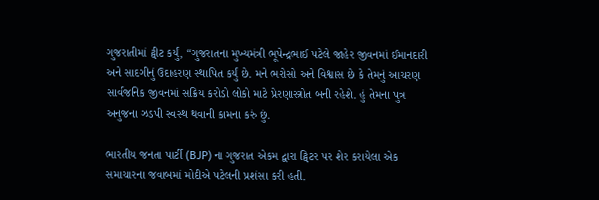ગુજરાતીમાં ટ્વીટ કર્યું, “ગુજરાતના મુખ્યમંત્રી ભૂપેન્દ્રભાઈ પટેલે જાહેર જીવનમાં ઈમાનદારી અને સાદગીનું ઉદાહરણ સ્થાપિત કર્યું છે. મને ભરોસો અને વિશ્વાસ છે કે તેમનું આચરણ સાર્વજનિક જીવનમાં સક્રિય કરોડો લોકો માટે પ્રેરણાસ્ત્રોત બની રહેશે. હું તેમના પુત્ર અનુજના ઝડપી સ્વસ્થ થવાની કામના કરું છું.

ભારતીય જનતા પાર્ટી (BJP) ના ગુજરાત એકમ દ્વારા ટ્વિટર પર શેર કરાયેલા એક સમાચારના જવાબમાં મોદીએ પટેલની પ્રશંસા કરી હતી.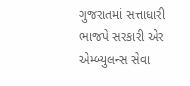ગુજરાતમાં સત્તાધારી ભાજપે સરકારી એર એમ્બ્યુલન્સ સેવા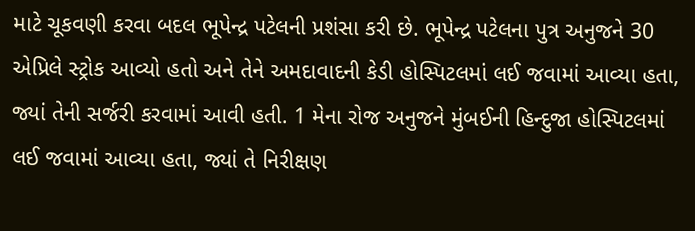માટે ચૂકવણી કરવા બદલ ભૂપેન્દ્ર પટેલની પ્રશંસા કરી છે. ભૂપેન્દ્ર પટેલના પુત્ર અનુજને 30 એપ્રિલે સ્ટ્રોક આવ્યો હતો અને તેને અમદાવાદની કેડી હોસ્પિટલમાં લઈ જવામાં આવ્યા હતા, જ્યાં તેની સર્જરી કરવામાં આવી હતી. 1 મેના રોજ અનુજને મુંબઈની હિન્દુજા હોસ્પિટલમાં લઈ જવામાં આવ્યા હતા, જ્યાં તે નિરીક્ષણ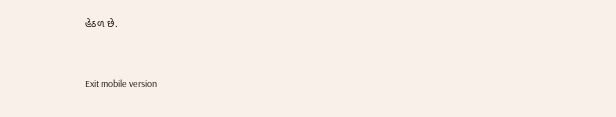હેઠળ છે.



Exit mobile version